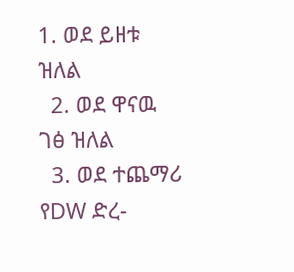1. ወደ ይዘቱ ዝለል
  2. ወደ ዋናዉ ገፅ ዝለል
  3. ወደ ተጨማሪ የDW ድረ-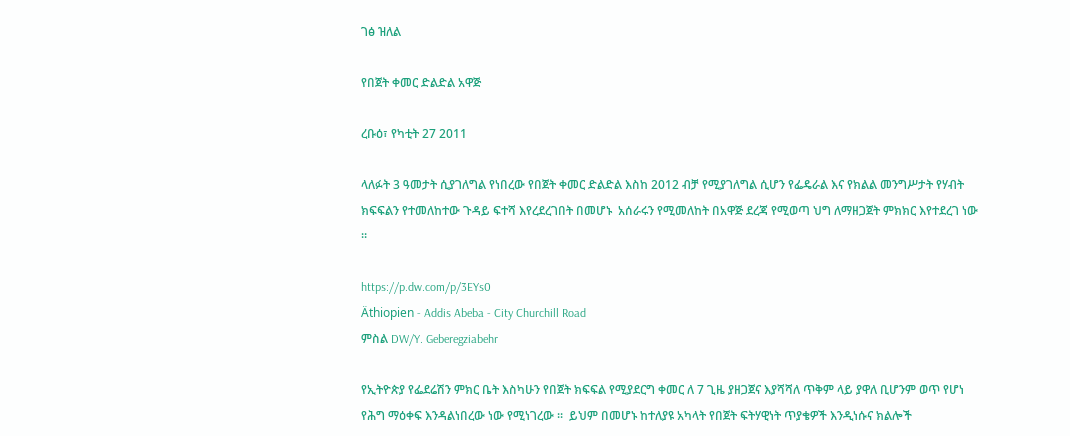ገፅ ዝለል

የበጀት ቀመር ድልድል አዋጅ

ረቡዕ፣ የካቲት 27 2011

ላለፉት 3 ዓመታት ሲያገለግል የነበረው የበጀት ቀመር ድልድል እስከ 2012 ብቻ የሚያገለግል ሲሆን የፌዴራል እና የክልል መንግሥታት የሃብት ክፍፍልን የተመለከተው ጉዳይ ፍተሻ እየረደረገበት በመሆኑ  አሰራሩን የሚመለከት በአዋጅ ደረጃ የሚወጣ ህግ ለማዘጋጀት ምክክር እየተደረገ ነው ።

https://p.dw.com/p/3EYs0
Äthiopien - Addis Abeba - City Churchill Road
ምስል DW/Y. Geberegziabehr

የኢትዮጵያ የፌደሬሽን ምክር ቤት እስካሁን የበጀት ክፍፍል የሚያደርግ ቀመር ለ 7 ጊዜ ያዘጋጀና እያሻሻለ ጥቅም ላይ ያዋለ ቢሆንም ወጥ የሆነ የሕግ ማዕቀፍ እንዳልነበረው ነው የሚነገረው ፡፡  ይህም በመሆኑ ከተለያዩ አካላት የበጀት ፍትሃዊነት ጥያቄዎች እንዲነሱና ክልሎች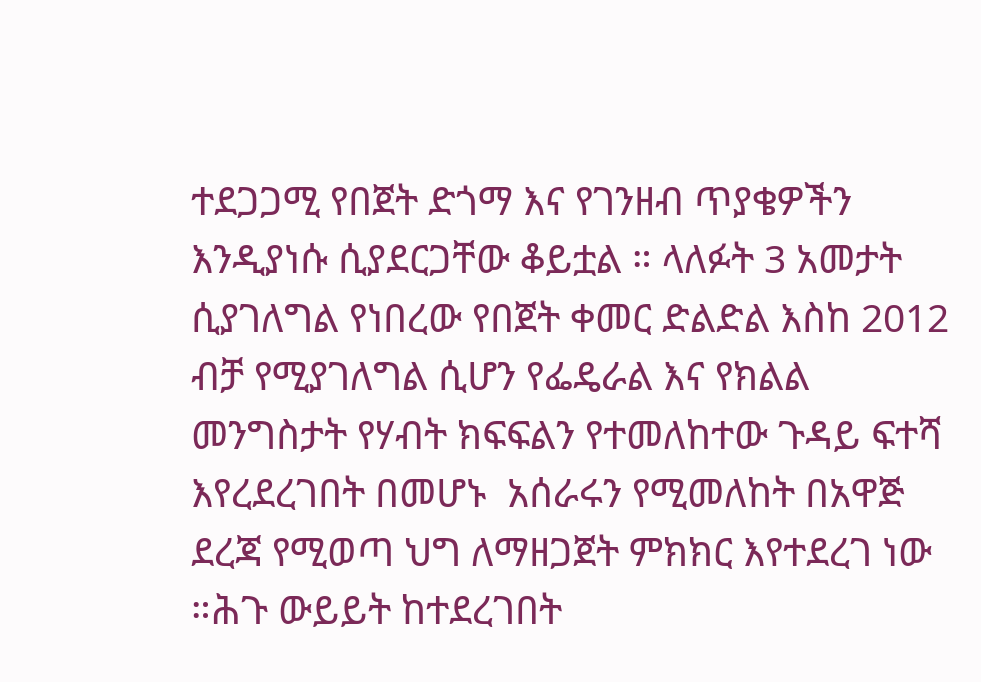ተደጋጋሚ የበጀት ድጎማ እና የገንዘብ ጥያቄዎችን እንዲያነሱ ሲያደርጋቸው ቆይቷል ። ላለፉት 3 አመታት ሲያገለግል የነበረው የበጀት ቀመር ድልድል እስከ 2012 ብቻ የሚያገለግል ሲሆን የፌዴራል እና የክልል መንግስታት የሃብት ክፍፍልን የተመለከተው ጉዳይ ፍተሻ እየረደረገበት በመሆኑ  አሰራሩን የሚመለከት በአዋጅ ደረጃ የሚወጣ ህግ ለማዘጋጀት ምክክር እየተደረገ ነው ።ሕጉ ውይይት ከተደረገበት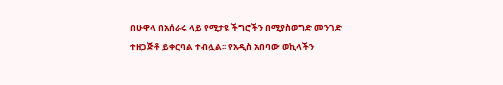በሁዋላ በአሰራሩ ላይ የሚታዩ ችግሮችን በሚያስወግድ መንገድ ተዘጋጅቶ ይቀርባል ተብሏል፡፡ የአዲስ አበባው ወኪላችን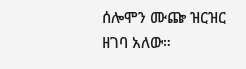ሰሎሞን ሙጬ ዝርዝር ዘገባ አለው።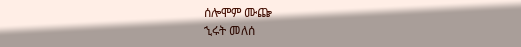ሰሎሞም ሙጬ
ኂሩት መለሰ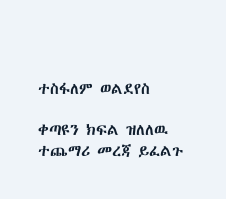ተስፋለም ወልደየስ

ቀጣዩን ክፍል ዝለለዉ ተጨማሪ መረጃ ይፈልጉ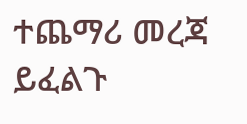ተጨማሪ መረጃ ይፈልጉ